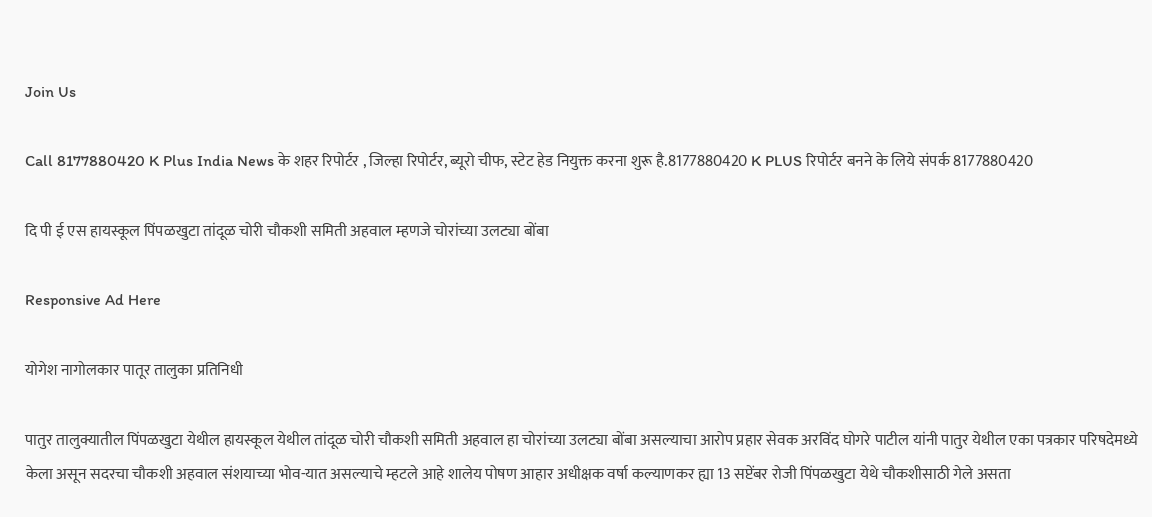Join Us

Call 8177880420 K Plus India News के शहर रिपोर्टर , जिल्हा रिपोर्टर, ब्यूरो चीफ, स्टेट हेड नियुक्त करना शुरू है.8177880420 K PLUS रिपोर्टर बनने के लिये संपर्क 8177880420

दि पी ई एस हायस्कूल पिंपळखुटा तांदूळ चोरी चौकशी समिती अहवाल म्हणजे चोरांच्या उलट्या बोंबा

Responsive Ad Here

योगेश नागोलकार पातूर तालुका प्रतिनिधी

पातुर तालुक्यातील पिंपळखुटा येथील हायस्कूल येथील तांदूळ चोरी चौकशी समिती अहवाल हा चोरांच्या उलट्या बोंबा असल्याचा आरोप प्रहार सेवक अरविंद घोगरे पाटील यांनी पातुर येथील एका पत्रकार परिषदेमध्ये केला असून सदरचा चौकशी अहवाल संशयाच्या भोव-यात असल्याचे म्हटले आहे शालेय पोषण आहार अधीक्षक वर्षा कल्याणकर ह्या 13 सप्टेंबर रोजी पिंपळखुटा येथे चौकशीसाठी गेले असता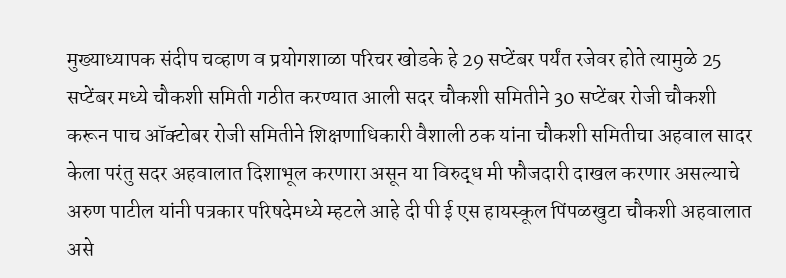मुख्याध्यापक संदीप चव्हाण व प्रयोगशाळा परिचर खोडके हे 29 सप्टेंबर पर्यंत रजेवर होते त्यामुळे 25 सप्टेंबर मध्ये चौकशी समिती गठीत करण्यात आली सदर चौकशी समितीने 30 सप्टेंबर रोजी चौकशी करून पाच ऑक्टोबर रोजी समितीने शिक्षणाधिकारी वैशाली ठक यांना चौकशी समितीचा अहवाल सादर केला परंतु सदर अहवालात दिशाभूल करणारा असून या विरुद्ध मी फौजदारी दाखल करणार असल्याचे अरुण पाटील यांनी पत्रकार परिषदेमध्ये म्हटले आहे दी पी ई एस हायस्कूल पिंपळखुटा चौकशी अहवालात असे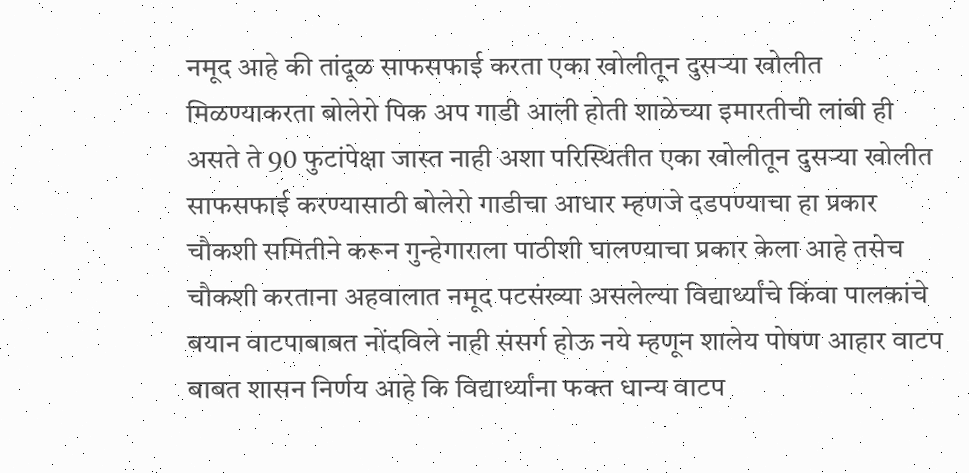नमूद आहे की तांदूळ साफसफाई करता एका खोलीतून दुसऱ्या खोलीत मिळण्याकरता बोलेरो पिक अप गाडी आली होती शाळेच्या इमारतीची लांबी ही असते ते 90 फुटांपेक्षा जास्त नाही अशा परिस्थितीत एका खोलीतून दुसऱ्या खोलीत साफसफाई करण्यासाठी बोलेरो गाडीचा आधार म्हणजे दडपण्याचा हा प्रकार चौकशी समितीने करून गुन्हेगाराला पाठीशी घालण्याचा प्रकार केला आहे तसेच चौकशी करताना अहवालात नमूद पटसंख्या असलेल्या विद्यार्थ्यांचे किंवा पालकांचे बयान वाटपाबाबत नोंदविले नाही संसर्ग होऊ नये म्हणून शालेय पोषण आहार वाटप बाबत शासन निर्णय आहे कि विद्यार्थ्यांना फक्त धान्य वाटप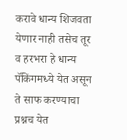करावे धान्य शिजवता येणार नाही तसेच तूर व हरभरा हे धान्य पॅकिंगमध्ये येत असून ते साफ करण्याचा प्रश्नच येत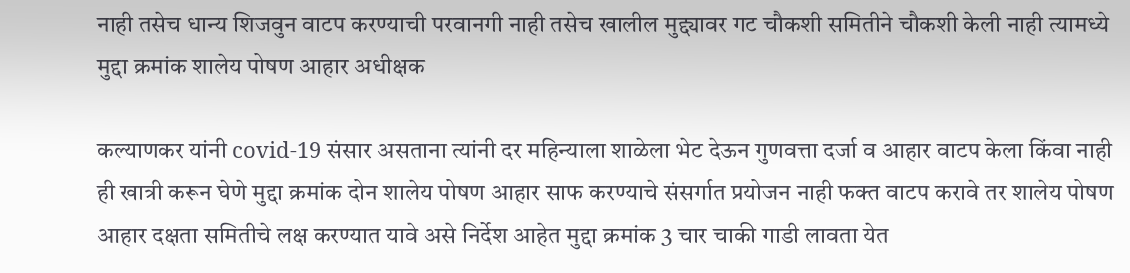नाही तसेच धान्य शिजवुन वाटप करण्याची परवानगी नाही तसेच खालील मुद्द्यावर गट चौकशी समितीने चौकशी केली नाही त्यामध्ये मुद्दा क्रमांक शालेय पोषण आहार अधीक्षक

कल्याणकर यांनी covid-19 संसार असताना त्यांनी दर महिन्याला शाळेला भेट देऊन गुणवत्ता दर्जा व आहार वाटप केला किंवा नाही ही खात्री करून घेणे मुद्दा क्रमांक दोन शालेय पोषण आहार साफ करण्याचे संसर्गात प्रयोजन नाही फक्त वाटप करावे तर शालेय पोषण आहार दक्षता समितीचे लक्ष करण्यात यावे असे निर्देश आहेत मुद्दा क्रमांक 3 चार चाकी गाडी लावता येत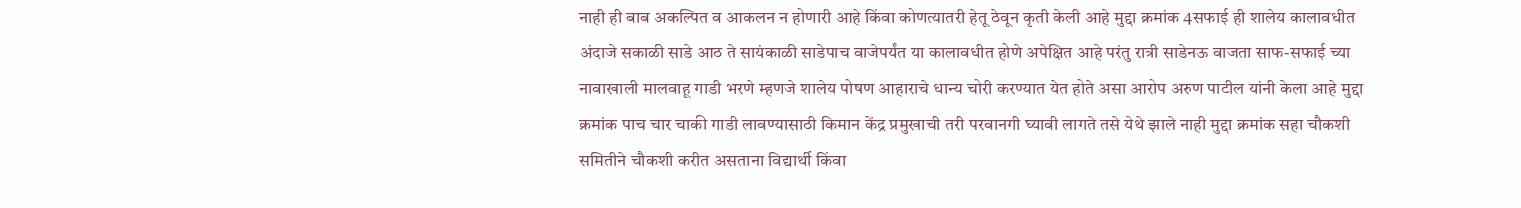नाही ही बाब अकल्पित व आकलन न होणारी आहे किंवा कोणत्यातरी हेतू ठेवून कृती केली आहे मुद्दा क्रमांक 4सफाई ही शालेय कालावधीत अंदाजे सकाळी साडे आठ ते सायंकाळी साडेपाच वाजेपर्यंत या कालावधीत होणे अपेक्षित आहे परंतु रात्री साडेनऊ वाजता साफ-सफाई च्या नावाखाली मालवाहू गाडी भरणे म्हणजे शालेय पोषण आहाराचे धान्य चोरी करण्यात येत होते असा आरोप अरुण पाटील यांनी केला आहे मुद्दा क्रमांक पाच चार चाकी गाडी लावण्यासाठी किमान केंद्र प्रमुखाची तरी परवानगी घ्यावी लागते तसे येथे झाले नाही मुद्दा क्रमांक सहा चौकशी समितीने चौकशी करीत असताना विद्यार्थी किंवा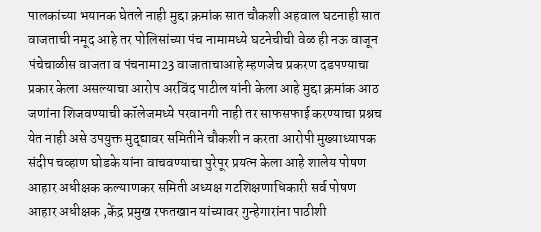पालकांच्या भयानक घेतले नाही मुद्दा क्रमांक सात चौकशी अहवाल घटनाही सात वाजताची नमूद आहे तर पोलिसांच्या पंच नामामध्ये घटनेचीची वेळ ही नऊ वाजून पंचेचाळीस वाजता व पंचनामा23 वाजाताचाआहे म्हणजेच प्रकरण दडपण्याचा प्रकार केला असल्याचा आरोप अरविंद पाटील यांनी केला आहे मुद्दा क्रमांक आठ जणांना शिजवण्याची कॉलेजमध्ये परवानगी नाही तर साफसफाई करण्याचा प्रश्नच येत नाही असे उपयुक्त मुद्द्यावर समितीने चौकशी न करता आरोपी मुख्याध्यापक संदीप चव्हाण घोडके यांना वाचवण्याचा पुरेपूर प्रयत्न केला आहे शालेय पोषण आहार अधीक्षक कल्याणकर समिती अध्यक्ष गटशिक्षणाधिकारी सर्व पोषण आहार अधीक्षक ,केंद्र प्रमुख रफतखान यांच्यावर गुन्हेगारांना पाठीशी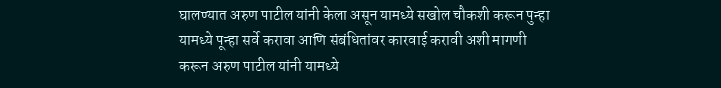घालण्यात अरुण पाटील यांनी केला असून यामध्ये सखोल चौकशी करून पुन्हा यामध्ये पून्हा सर्वे करावा आणि संबंधितांवर कारवाई करावी अशी मागणी करून अरुण पाटील यांनी यामध्ये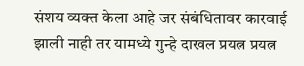संशय व्यक्त केला आहे जर संबंधितावर कारवाई झाली नाही तर यामध्ये गुन्हे दाखल प्रयत्न प्रयत्न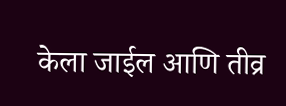केला जाईल आणि तीव्र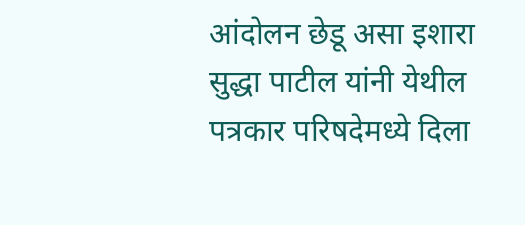आंदोलन छेडू असा इशारा सुद्धा पाटील यांनी येथील पत्रकार परिषदेमध्ये दिला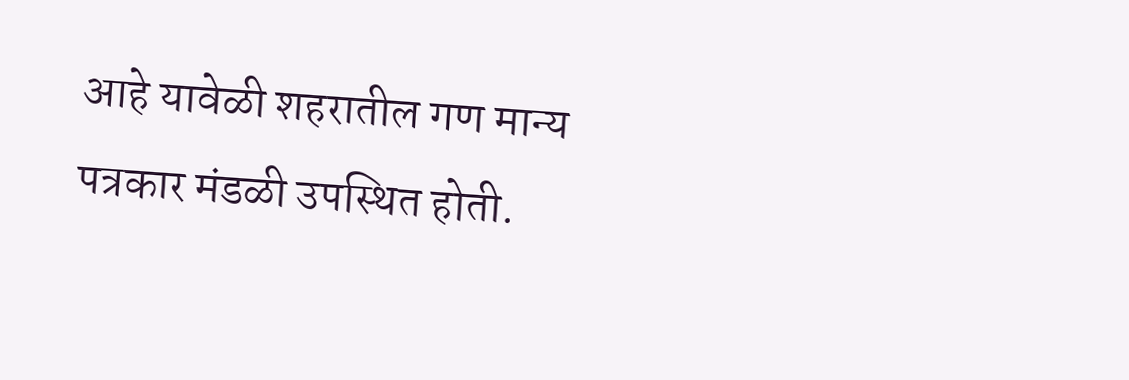आहे यावेळी शहरातील गण मान्य पत्रकार मंडळी उपस्थित होती.